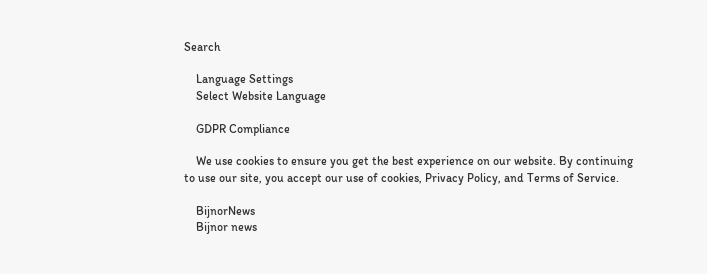Search

    Language Settings
    Select Website Language

    GDPR Compliance

    We use cookies to ensure you get the best experience on our website. By continuing to use our site, you accept our use of cookies, Privacy Policy, and Terms of Service.

    BijnorNews
    Bijnor news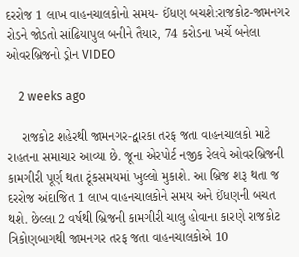દરરોજ 1 લાખ વાહનચાલકોનો સમય- ઈંધણ બચશે:રાજકોટ-જામનગર રોડને જોડતો સાંઢિયાપુલ બનીને તૈયાર, 74 કરોડના ખર્ચે બનેલા ઓવરબ્રિજનો ડ્રોન VIDEO

    2 weeks ago

    રાજકોટ શહેરથી જામનગર-દ્વારકા તરફ જતા વાહનચાલકો માટે રાહતના સમાચાર આવ્યા છે. જૂના એરપોર્ટ નજીક રેલવે ઓવરબ્રિજની કામગીરી પૂર્ણ થતા ટૂંકસમયમાં ખુલ્લો મુકાશે. આ બ્રિજ શરૂ થતા જ દરરોજ અંદાજિત 1 લાખ વાહનચાલકોને સમય અને ઈંધણની બચત થશે. છેલ્લા 2 વર્ષથી બ્રિજની કામગીરી ચાલુ હોવાના કારણે રાજકોટ ત્રિકોણબાગથી જામનગર તરફ જતા વાહનચાલકોએ 10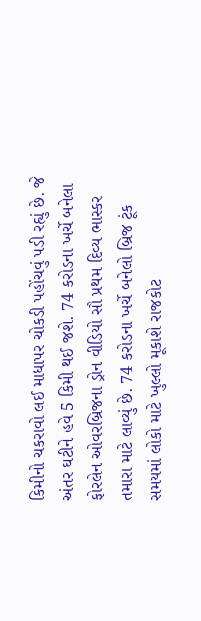કિમીનો ચકરાવો લઈ માધાપર ચોકડી પહોંચવું પડી રહ્યું છે. જે અંતર ઘટીને હવે 5 કિમી થઈ જશે. 74 કરોડના ખર્ચે બનેલા ફોરલેન ઓવરબ્રિજના ડ્રોન વીડિયો સૌ પ્રથમ દિવ્ય ભાસ્કર તમારા માટે લાવ્યું છે. 74 કરોડના ખર્ચે બનેલો બ્રિજ ટૂંક સમયમાં લોકો માટે ખુલ્લો મૂકાશે રાજકોટ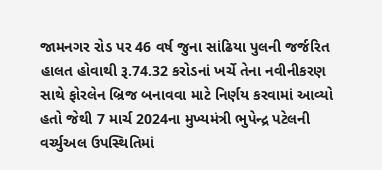જામનગર રોડ પર 46 વર્ષ જુના સાંઢિયા પુલની જર્જરિત હાલત હોવાથી રૂ.74.32 કરોડનાં ખર્ચે તેના નવીનીકરણ સાથે ફોરલેન બ્રિજ બનાવવા માટે નિર્ણય કરવામાં આવ્યો હતો જેથી 7 માર્ચ 2024ના મુખ્યમંત્રી ભુપેન્દ્ર પટેલની વર્ચ્યુઅલ ઉપસ્થિતિમાં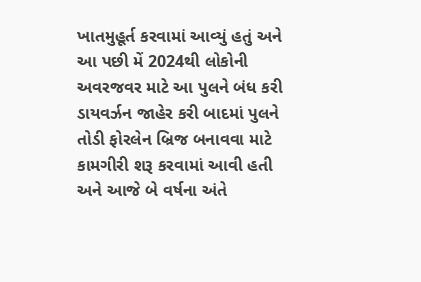ખાતમુહૂર્ત કરવામાં આવ્યું હતું અને આ પછી મેં 2024થી લોકોની અવરજવર માટે આ પુલને બંધ કરી ડાયવર્ઝન જાહેર કરી બાદમાં પુલને તોડી ફોરલેન બ્રિજ બનાવવા માટે કામગીરી શરૂ કરવામાં આવી હતી અને આજે બે વર્ષના અંતે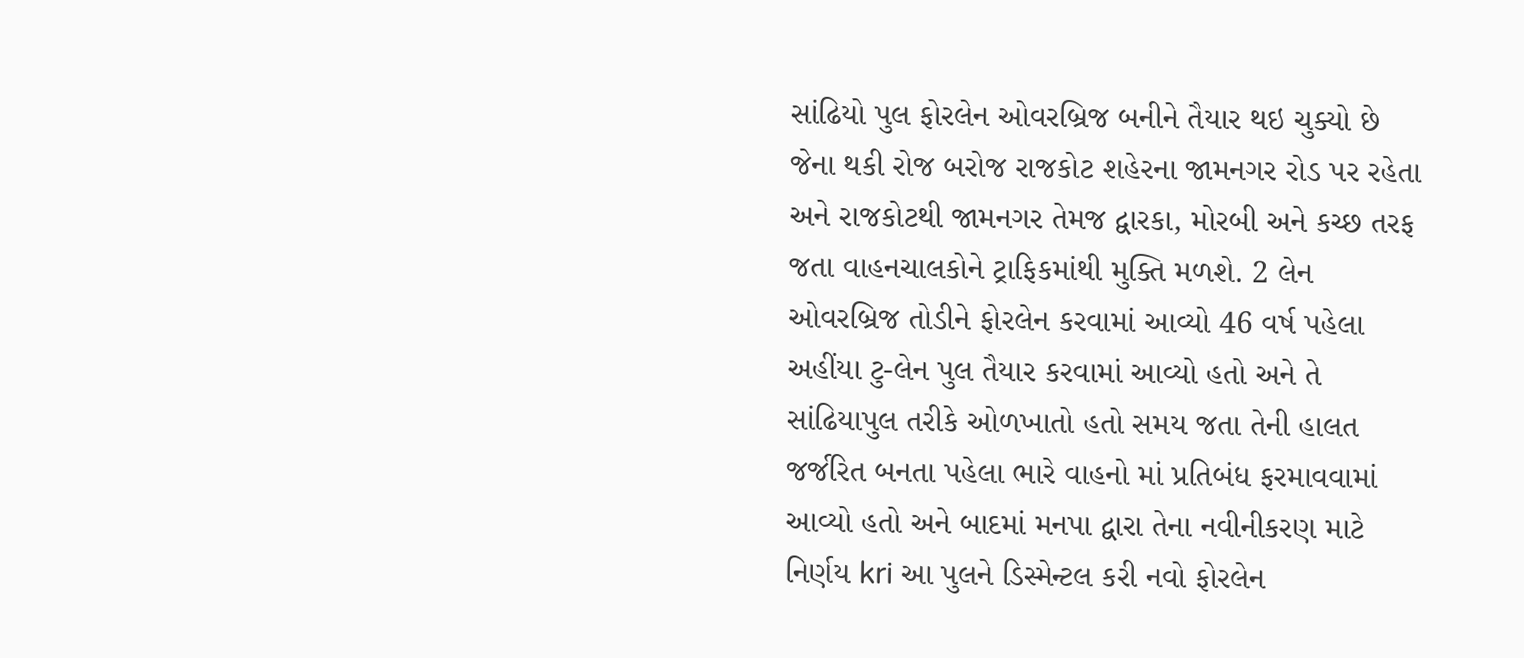સાંઢિયો પુલ ફોરલેન ઓવરબ્રિજ બનીને તૈયાર થઇ ચુક્યો છે જેના થકી રોજ બરોજ રાજકોટ શહેરના જામનગર રોડ પર રહેતા અને રાજકોટથી જામનગર તેમજ દ્વારકા, મોરબી અને કચ્છ તરફ જતા વાહનચાલકોને ટ્રાફિકમાંથી મુક્તિ મળશે. 2 લેન ઓવરબ્રિજ તોડીને ફોરલેન કરવામાં આવ્યો 46 વર્ષ પહેલા અહીંયા ટુ-લેન પુલ તૈયાર કરવામાં આવ્યો હતો અને તે સાંઢિયાપુલ તરીકે ઓળખાતો હતો સમય જતા તેની હાલત જર્જરિત બનતા પહેલા ભારે વાહનો માં પ્રતિબંધ ફરમાવવામાં આવ્યો હતો અને બાદમાં મનપા દ્વારા તેના નવીનીકરણ માટે નિર્ણય kri આ પુલને ડિસ્મેન્ટલ કરી નવો ફોરલેન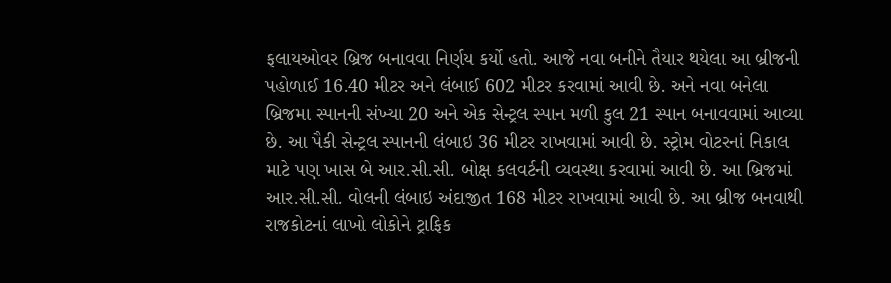ફલાયઓવર બ્રિજ બનાવવા નિર્ણય કર્યો હતો. આજે નવા બનીને તૈયાર થયેલા આ બ્રીજની પહોળાઈ 16.40 મીટર અને લંબાઈ 602 મીટર કરવામાં આવી છે. અને નવા બનેલા બ્રિજમા સ્પાનની સંખ્યા 20 અને એક સેન્ટ્રલ સ્પાન મળી કુલ 21 સ્પાન બનાવવામાં આવ્યા છે. આ પૈકી સેન્ટ્રલ સ્પાનની લંબાઇ 36 મીટર રાખવામાં આવી છે. સ્ટ્રોમ વોટરનાં નિકાલ માટે પણ ખાસ બે આર.સી.સી. બોક્ષ કલવર્ટની વ્યવસ્થા કરવામાં આવી છે. આ બ્રિજમાં આર.સી.સી. વોલની લંબાઇ અંદાજીત 168 મીટર રાખવામાં આવી છે. આ બ્રીજ બનવાથી રાજકોટનાં લાખો લોકોને ટ્રાફિક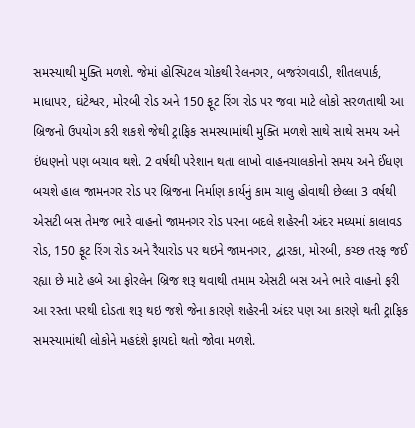સમસ્યાથી મુક્તિ મળશે. જેમાં હોસ્પિટલ ચોકથી રેલનગર, બજરંગવાડી, શીતલપાર્ક, માધાપર, ઘંટેશ્વર, મોરબી રોડ અને 150 ફૂટ રિંગ રોડ પર જવા માટે લોકો સરળતાથી આ બ્રિજનો ઉપયોગ કરી શકશે જેથી ટ્રાફિક સમસ્યામાંથી મુક્તિ મળશે સાથે સાથે સમય અને ઇંધણનો પણ બચાવ થશે. 2 વર્ષથી પરેશાન થતા લાખો વાહનચાલકોનો સમય અને ઈંધણ બચશે હાલ જામનગર રોડ પર બ્રિજના નિર્માણ કાર્યનું કામ ચાલુ હોવાથી છેલ્લા 3 વર્ષથી એસટી બસ તેમજ ભારે વાહનો જામનગર રોડ પરના બદલે શહેરની અંદર મધ્યમાં કાલાવડ રોડ, 150 ફૂટ રિંગ રોડ અને રૈયારોડ પર થઇને જામનગર, દ્વારકા, મોરબી, કચ્છ તરફ જઈ રહ્યા છે માટે હબે આ ફોરલેન બ્રિજ શરૂ થવાથી તમામ એસટી બસ અને ભારે વાહનો ફરી આ રસ્તા પરથી દોડતા શરૂ થઇ જશે જેના કારણે શહેરની અંદર પણ આ કારણે થતી ટ્રાફિક સમસ્યામાંથી લોકોને મહદંશે ફાયદો થતો જોવા મળશે.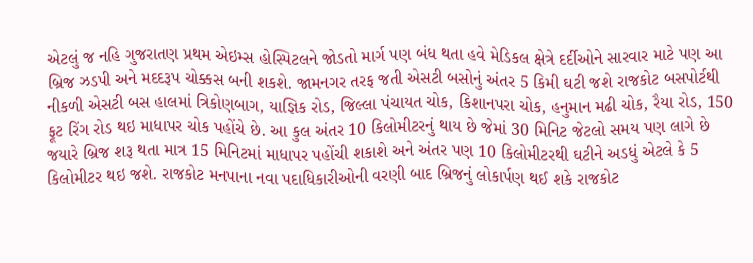એટલું જ નહિ ગુજરાતણ પ્રથમ એઇમ્સ હોસ્પિટલને જોડતો માર્ગ પણ બંધ થતા હવે મેડિકલ ક્ષેત્રે દર્દીઓને સારવાર માટે પણ આ બ્રિજ ઝડપી અને મદદરૂપ ચોક્કસ બની શકશે. જામનગર તરફ જતી એસટી બસોનું અંતર 5 કિમી ઘટી જશે રાજકોટ બસપોર્ટથી નીકળી એસટી બસ હાલમાં ત્રિકોણબાગ, યાજ્ઞિક રોડ, જિલ્લા પંચાયત ચોક, કિશાનપરા ચોક, હનુમાન મઢી ચોક, રૈયા રોડ, 150 ફૂટ રિંગ રોડ થઇ માધાપર ચોક પહોંચે છે. આ કુલ અંતર 10 કિલોમીટરનું થાય છે જેમાં 30 મિનિટ જેટલો સમય પણ લાગે છે જયારે બ્રિજ શરૂ થતા માત્ર 15 મિનિટમાં માધાપર પહોંચી શકાશે અને અંતર પણ 10 કિલોમીટરથી ઘટીને અડધું એટલે કે 5 કિલોમીટર થઇ જશે. રાજકોટ મનપાના નવા પદાધિકારીઓની વરણી બાદ બ્રિજનું લોકાર્પણ થઈ શકે રાજકોટ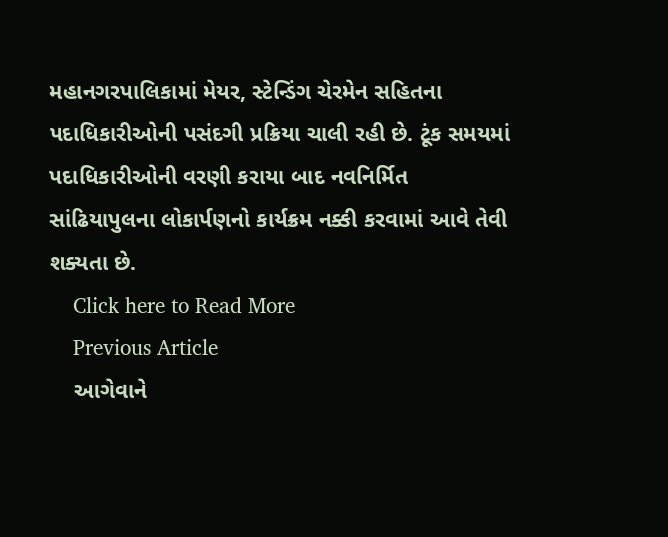મહાનગરપાલિકામાં મેયર, સ્ટેન્ડિંગ ચેરમેન સહિતના પદાધિકારીઓની પસંદગી પ્રક્રિયા ચાલી રહી છે. ટૂંક સમયમાં પદાધિકારીઓની વરણી કરાયા બાદ નવનિર્મિત સાંઢિયાપુલના લોકાર્પણનો કાર્યક્રમ નક્કી કરવામાં આવે તેવી શક્યતા છે.
    Click here to Read More
    Previous Article
    આગેવાને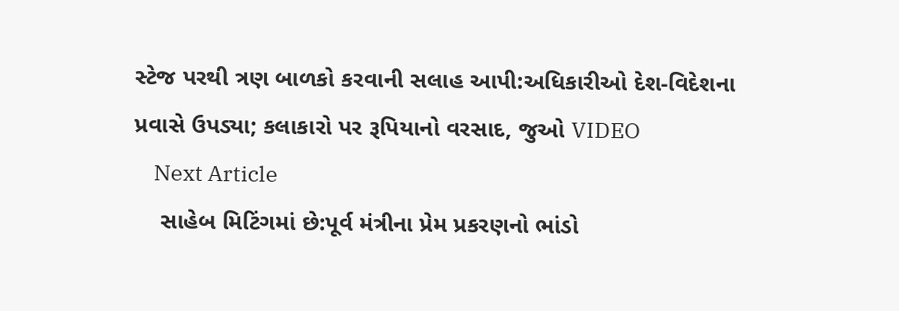સ્ટેજ પરથી ત્રણ બાળકો કરવાની સલાહ આપી:અધિકારીઓ દેશ-વિદેશના પ્રવાસે ઉપડ્યા; કલાકારો પર રૂપિયાનો વરસાદ, જુઓ VIDEO
    Next Article
    સાહેબ મિટિંગમાં છે:પૂર્વ મંત્રીના પ્રેમ પ્રકરણનો ભાંડો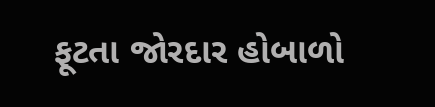ફૂટતા જોરદાર હોબાળો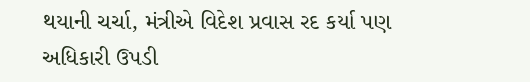થયાની ચર્ચા, મંત્રીએ વિદેશ પ્રવાસ રદ કર્યા પણ અધિકારી ઉપડી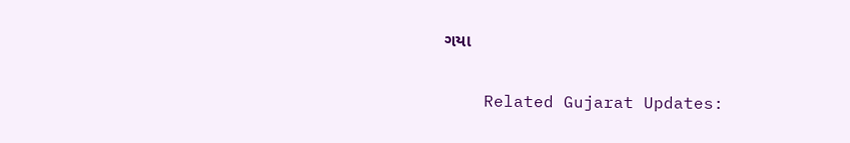ગયા

    Related Gujarat Updates: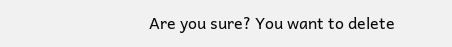Are you sure? You want to delete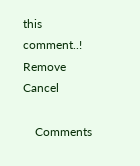this comment..! Remove Cancel

    Comments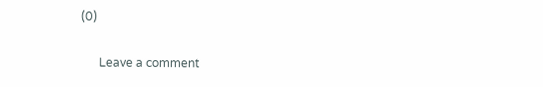(0)

      Leave a comment